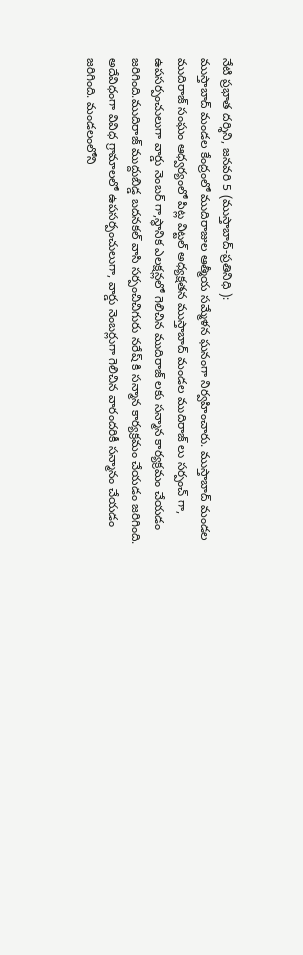నేటి ప్రభాత దర్శిని, జనవరి 5 (ముస్తాబాద్-ప్రతినిధి ):
ముస్తాబాద్ మండల కేంద్రంలో ముదిరాజుల ఆత్మీయ సమ్మేళన ఘనంగా నిర్వహించారు. ముస్తాబాద్ మండల ముదిరాజ్ సంఘం ఆధ్వర్యంలో పిట్ల విట్టల్ అధ్యక్షతన ముస్తాబాద్ మండల ముదిరాజ్ లు సర్పంచ్ గా, ఉపసర్పంచులుగా వార్డు నెంబర్ గా,స్థానిక ఎలక్షన్లలో గెలిచిన ముదిరాజ్ లకు సన్మాన కార్యక్రమం చేయడం జరిగింది.ముదిరాజ్ ముద్దుబిడ్డ బదనకల్ వాసి సర్పంచిచిగురు నరేష్ కి సన్మాన కార్యక్రమం చేయడం జరిగింది. అదేవిధంగా వివిధ గ్రామాలలో ఉపసర్పంచులుగా, వార్డు నెంబర్లుగా గెలిచిన వారందరికీ సన్మానం చేయడం జరిగింది. మండలంలోని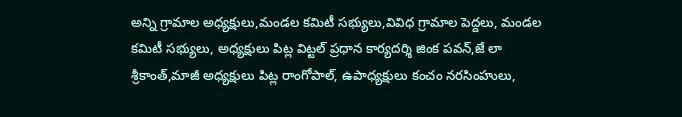అన్ని గ్రామాల అధ్యక్షులు,మండల కమిటీ సభ్యులు,వివిధ గ్రామాల పెద్దలు, మండల కమిటీ సభ్యులు, అధ్యక్షులు పిట్ల విట్టల్ ప్రధాన కార్యదర్శి జింక పవన్,జే లా శ్రీకాంత్,మాజీ అధ్యక్షులు పిట్ల రాంగోపాల్, ఉపాధ్యక్షులు కంచం నరసింహులు,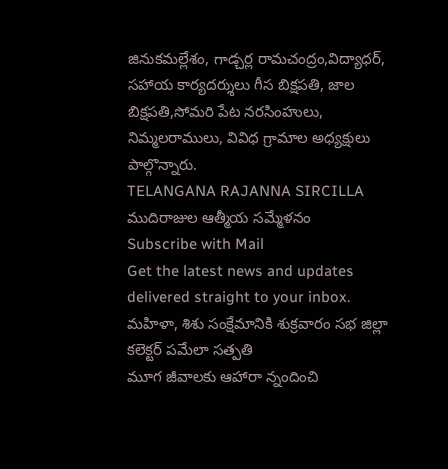జినుకమల్లేశం, గాడ్చర్ల రామచంద్రం,విద్యాధర్, సహాయ కార్యదర్శులు గీస బిక్షపతి, జాల బిక్షపతి,సోమరి పేట నరసింహులు, నిమ్మలరాములు, వివిధ గ్రామాల అధ్యక్షులు పాల్గొన్నారు.
TELANGANA RAJANNA SIRCILLA
ముదిరాజుల ఆత్మీయ సమ్మేళనం
Subscribe with Mail
Get the latest news and updates delivered straight to your inbox.
మహిళా, శిశు సంక్షేమానికి శుక్రవారం సభ జిల్లా కలెక్టర్ పమేలా సత్పతి
మూగ జీవాలకు ఆహారా న్నందించి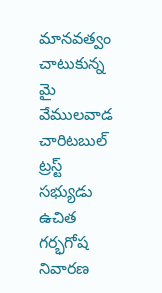మానవత్వం చాటుకున్న మై వేములవాడ చారిటబుల్ ట్రస్ట్ సభ్యుడు
ఉచిత గర్భగోష నివారణ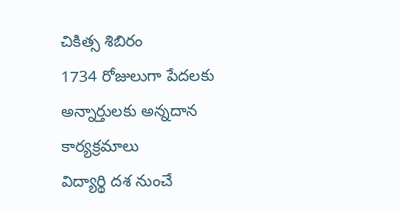చికిత్స శిబిరం
1734 రోజులుగా పేదలకు అన్నార్తులకు అన్నదాన కార్యక్రమాలు
విద్యార్థి దశ నుంచే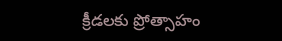క్రీడలకు ప్రోత్సాహం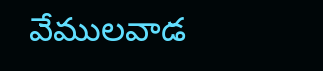వేములవాడ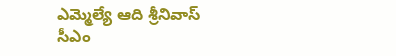ఎమ్మెల్యే ఆది శ్రీనివాస్ సీఎం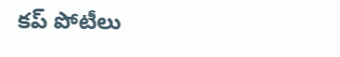కప్ పోటీలు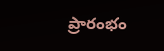ప్రారంభం